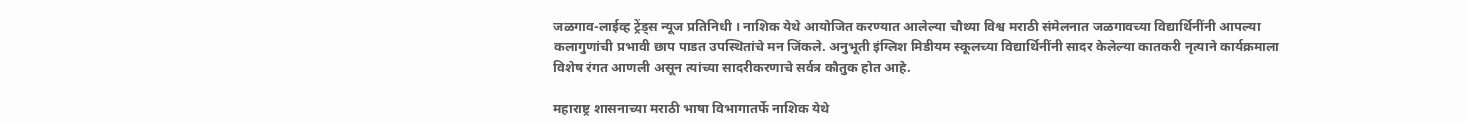जळगाव-लाईव्ह ट्रेंड्स न्यूज प्रतिनिधी । नाशिक येथे आयोजित करण्यात आलेल्या चौथ्या विश्व मराठी संमेलनात जळगावच्या विद्यार्थिनींनी आपल्या कलागुणांची प्रभावी छाप पाडत उपस्थितांचे मन जिंकले. अनुभूती इंग्लिश मिडीयम स्कूलच्या विद्यार्थिनींनी सादर केलेल्या कातकरी नृत्याने कार्यक्रमाला विशेष रंगत आणली असून त्यांच्या सादरीकरणाचे सर्वत्र कौतुक होत आहे.

महाराष्ट्र शासनाच्या मराठी भाषा विभागातर्फे नाशिक येथे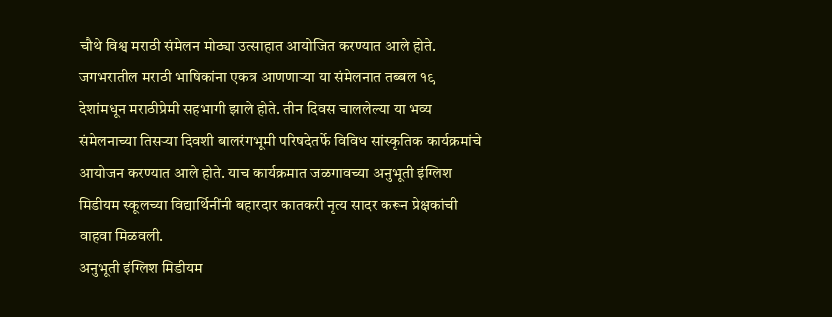चौथे विश्व मराठी संमेलन मोठ्या उत्साहात आयोजित करण्यात आले होते. जगभरातील मराठी भाषिकांना एकत्र आणणाऱ्या या संमेलनात तब्बल १९ देशांमधून मराठीप्रेमी सहभागी झाले होते. तीन दिवस चाललेल्या या भव्य संमेलनाच्या तिसऱ्या दिवशी बालरंगभूमी परिषदेतर्फे विविध सांस्कृतिक कार्यक्रमांचे आयोजन करण्यात आले होते. याच कार्यक्रमात जळगावच्या अनुभूती इंग्लिश मिडीयम स्कूलच्या विद्यार्थिनींनी बहारदार कातकरी नृत्य सादर करून प्रेक्षकांची वाहवा मिळवली.
अनुभूती इंग्लिश मिडीयम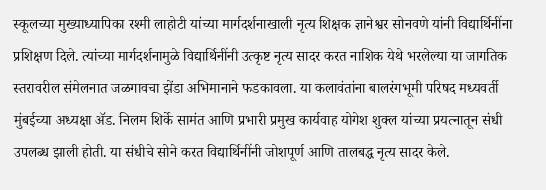स्कूलच्या मुख्याध्यापिका रश्मी लाहोटी यांच्या मार्गदर्शनाखाली नृत्य शिक्षक ज्ञानेश्वर सोनवणे यांनी विद्यार्थिनींना प्रशिक्षण दिले. त्यांच्या मार्गदर्शनामुळे विद्यार्थिनींनी उत्कृष्ट नृत्य सादर करत नाशिक येथे भरलेल्या या जागतिक स्तरावरील संमेलनात जळगावचा झेंडा अभिमानाने फडकावला. या कलावंतांना बालरंगभूमी परिषद मध्यवर्ती मुंबईच्या अध्यक्षा ॲड. निलम शिर्के सामंत आणि प्रभारी प्रमुख कार्यवाह योगेश शुक्ल यांच्या प्रयत्नातून संधी उपलब्ध झाली होती. या संधीचे सोने करत विद्यार्थिनींनी जोशपूर्ण आणि तालबद्ध नृत्य सादर केले.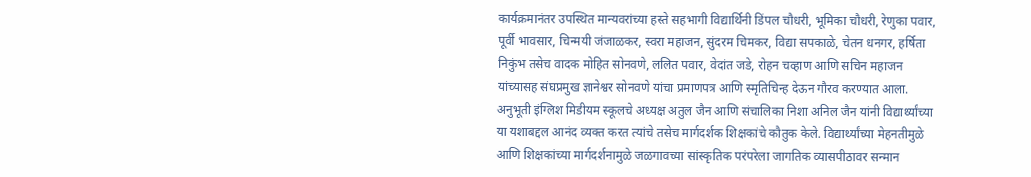कार्यक्रमानंतर उपस्थित मान्यवरांच्या हस्ते सहभागी विद्यार्थिनी डिंपल चौधरी, भूमिका चौधरी, रेणुका पवार, पूर्वी भावसार, चिन्मयी जंजाळकर, स्वरा महाजन, सुंदरम चिमकर, विद्या सपकाळे, चेतन धनगर, हर्षिता निकुंभ तसेच वादक मोहित सोनवणे, ललित पवार, वेदांत जडे, रोहन चव्हाण आणि सचिन महाजन यांच्यासह संघप्रमुख ज्ञानेश्वर सोनवणे यांचा प्रमाणपत्र आणि स्मृतिचिन्ह देऊन गौरव करण्यात आला.
अनुभूती इंग्लिश मिडीयम स्कूलचे अध्यक्ष अतुल जैन आणि संचालिका निशा अनिल जैन यांनी विद्यार्थ्यांच्या या यशाबद्दल आनंद व्यक्त करत त्यांचे तसेच मार्गदर्शक शिक्षकांचे कौतुक केले. विद्यार्थ्यांच्या मेहनतीमुळे आणि शिक्षकांच्या मार्गदर्शनामुळे जळगावच्या सांस्कृतिक परंपरेला जागतिक व्यासपीठावर सन्मान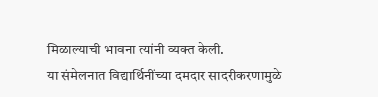मिळाल्याची भावना त्यांनी व्यक्त केली.
या संमेलनात विद्यार्थिनींच्या दमदार सादरीकरणामुळे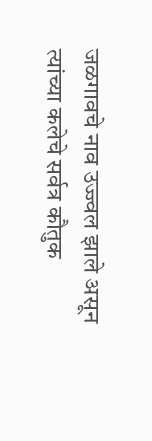जळगावचे नाव उज्ज्वल झाले असून त्यांच्या कलेचे सर्वत्र कौतुक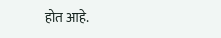होत आहे.